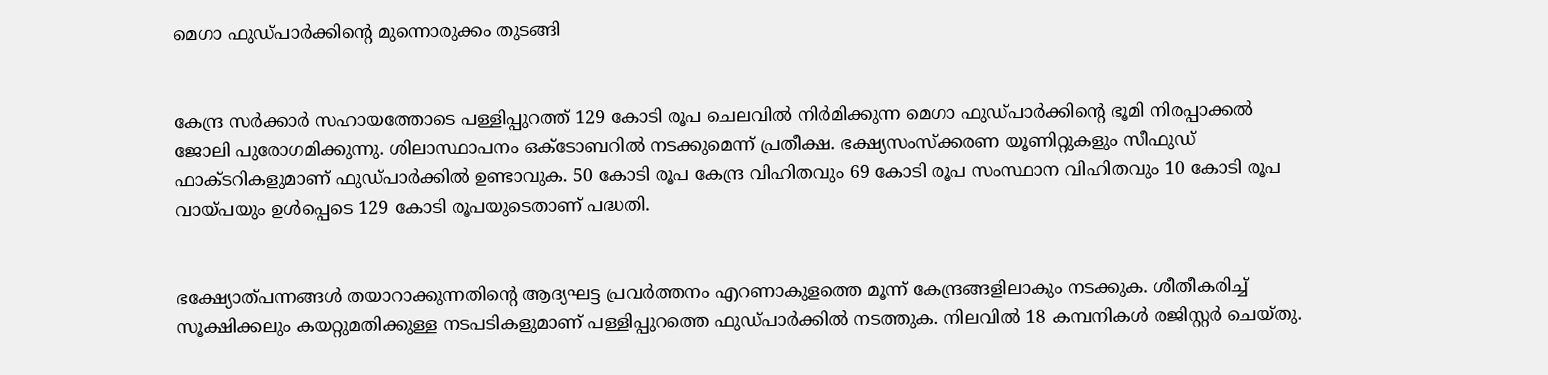മെഗാ ഫുഡ്പാര്‍ക്കിന്റെ മുന്നൊരുക്കം തുടങ്ങി


കേന്ദ്ര സര്‍ക്കാര്‍ സഹായത്തോടെ പള്ളിപ്പുറത്ത് 129 കോടി രൂപ ചെലവില്‍ നിര്‍മിക്കുന്ന മെഗാ ഫുഡ്പാര്‍ക്കിന്റെ ഭൂമി നിരപ്പാക്കല്‍ ജോലി പുരോഗമിക്കുന്നു. ശിലാസ്ഥാപനം ഒക്ടോബറില്‍ നടക്കുമെന്ന് പ്രതീക്ഷ. ഭക്ഷ്യസംസ്‌ക്കരണ യൂണിറ്റുകളും സീഫുഡ് ഫാക്ടറികളുമാണ് ഫുഡ്പാര്‍ക്കില്‍ ഉണ്ടാവുക. 50 കോടി രൂപ കേന്ദ്ര വിഹിതവും 69 കോടി രൂപ സംസ്ഥാന വിഹിതവും 10 കോടി രൂപ വായ്പയും ഉള്‍പ്പെടെ 129 കോടി രൂപയുടെതാണ് പദ്ധതി.


ഭക്ഷ്യോത്പന്നങ്ങള്‍ തയാറാക്കുന്നതിന്റെ ആദ്യഘട്ട പ്രവര്‍ത്തനം എറണാകുളത്തെ മൂന്ന് കേന്ദ്രങ്ങളിലാകും നടക്കുക. ശീതീകരിച്ച് സൂക്ഷിക്കലും കയറ്റുമതിക്കുള്ള നടപടികളുമാണ് പള്ളിപ്പുറത്തെ ഫുഡ്പാര്‍ക്കില്‍ നടത്തുക. നിലവില്‍ 18 കമ്പനികള്‍ രജിസ്റ്റര്‍ ചെയ്തു.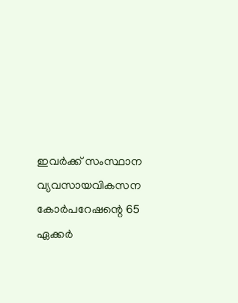ഇവര്‍ക്ക് സംസ്ഥാന വ്യവസായവികസന കോര്‍പറേഷന്റെ 65 ഏക്കര്‍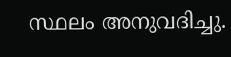സ്ഥലം അനുവദിച്ചു.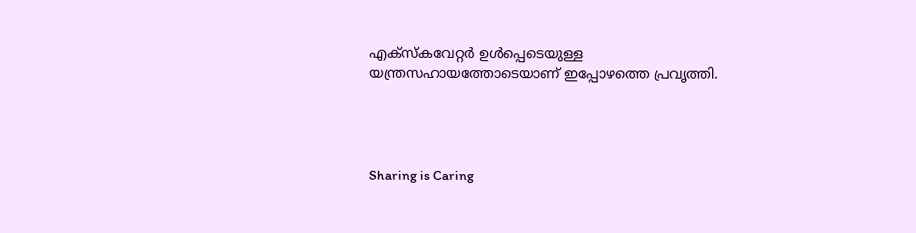എക്‌സ്‌കവേറ്റര്‍ ഉള്‍പ്പെടെയുള്ള യന്ത്രസഹായത്തോടെയാണ് ഇപ്പോഴത്തെ പ്രവൃത്തി.




Sharing is Caring